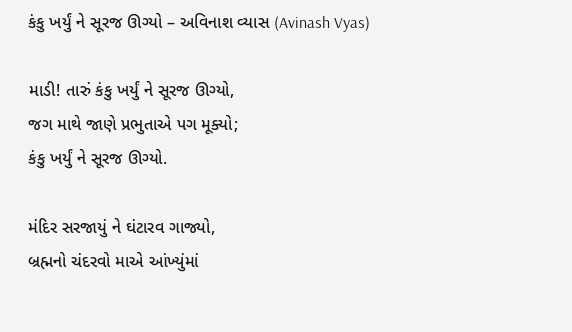કંકુ ખર્યું ને સૂરજ ઊગ્યો – અવિનાશ વ્યાસ (Avinash Vyas)

માડી! તારું કંકુ ખર્યું ને સૂરજ ઊગ્યો,
જગ માથે જાણે પ્રભુતાએ પગ મૂક્યો;
કંકુ ખર્યું ને સૂરજ ઊગ્યો.

મંદિર સરજાયું ને ઘંટારવ ગાજ્યો,
બ્રહ્મનો ચંદરવો માએ આંખ્યુંમાં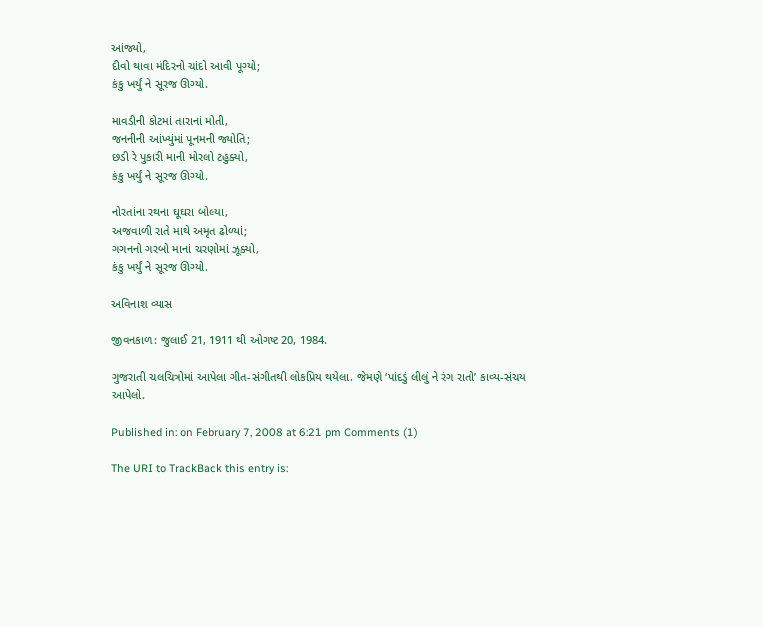આંજ્યો,
દીવો થાવા મંદિરનો ચાંદો આવી પૂગ્યો;
કંકુ ખર્યું ને સૂરજ ઊગ્યો.

માવડીની કોટમાં તારાનાં મોતી,
જનનીની આંખ્યુંમાં પૂનમની જ્યોતિ;
છડી રે પુકારી માની મોરલો ટહુક્યો,
કંકુ ખર્યું ને સૂરજ ઊગ્યો.

નોરતાંના રથના ઘૂઘરા બોલ્યા,
અજવાળી રાતે માથે અમૃત ઢોળ્યાં;
ગગનનો ગરબો માનાં ચરણોમાં ઝૂક્યો,
કંકુ ખર્યું ને સૂરજ ઊગ્યો.

અવિનાશ વ્યાસ

જીવનકાળ: જુલાઈ 21, 1911 થી ઓગષ્ટ 20, 1984.

ગુજરાતી ચલચિત્રોમાં આપેલા ગીત-સંગીતથી લોકપ્રિય થયેલા. જેમણે ‘પાંદડું લીલું ને રંગ રાતો’ કાવ્ય-સંચય આપેલો.

Published in: on February 7, 2008 at 6:21 pm Comments (1)

The URI to TrackBack this entry is: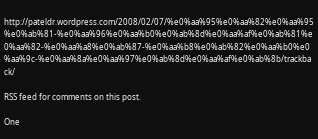http://pateldr.wordpress.com/2008/02/07/%e0%aa%95%e0%aa%82%e0%aa%95%e0%ab%81-%e0%aa%96%e0%aa%b0%e0%ab%8d%e0%aa%af%e0%ab%81%e0%aa%82-%e0%aa%a8%e0%ab%87-%e0%aa%b8%e0%ab%82%e0%aa%b0%e0%aa%9c-%e0%aa%8a%e0%aa%97%e0%ab%8d%e0%aa%af%e0%ab%8b/trackback/

RSS feed for comments on this post.

One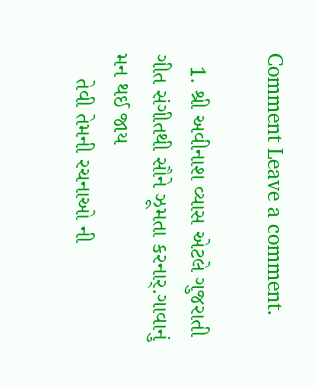Comment Leave a comment.

  1. શ્રી અવીનાશ વ્યાસ એટલે ગુજરાતી ગીત સંગીતથી સૌને ઝૂમતા કરનાર્.ગાવાનું મન થઈ જાય
    તેવી તેમની રચનાઓ ની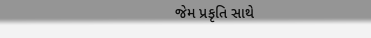જેમ પ્રકૃતિ સાથે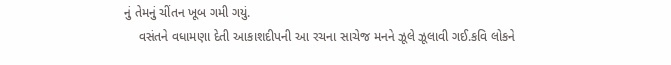નું તેમનું ચીંતન ખૂબ ગમી ગયું.
    વસંતને વધામણા દેતી આકાશદીપની આ રચના સાચેજ મનને ઝૂલે ઝૂલાવી ગઈ.કવિ લોકને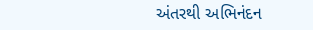અંતરથી અભિનંદન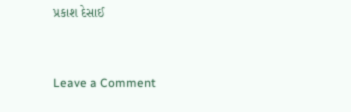પ્રકાશ દેસાઈ


Leave a Comment